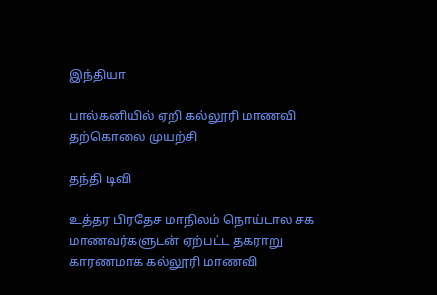இந்தியா

பால்கனியில் ஏறி கல்லூரி மாணவி தற்கொலை முயற்சி

தந்தி டிவி

உத்தர பிரதேச மாநிலம் நொய்டால சக மாணவர்களுடன் ஏற்பட்ட தகராறு காரணமாக கல்லூரி மாணவி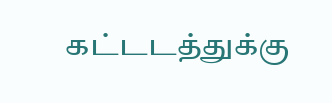கட்டடத்துக்கு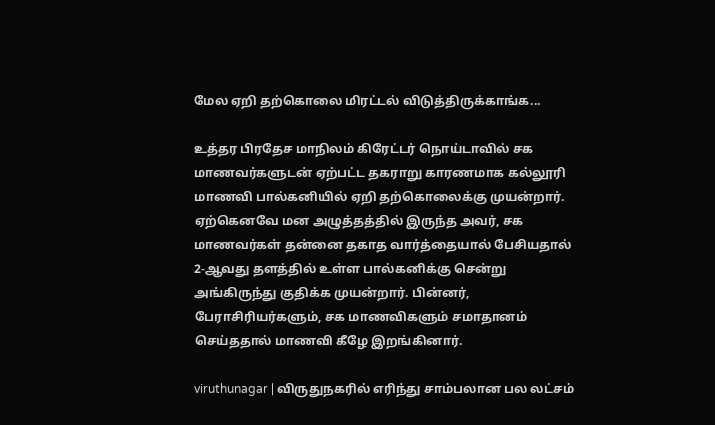மேல ஏறி தற்கொலை மிரட்டல் விடுத்திருக்காங்க...

உத்தர பிரதேச மாநிலம் கிரேட்டர் நொய்டாவில் சக மாணவர்களுடன் ஏற்பட்ட தகராறு காரணமாக கல்லூரி மாணவி பால்கனியில் ஏறி தற்கொலைக்கு முயன்றார். ஏற்கெனவே மன அழுத்தத்தில் இருந்த அவர், சக மாணவர்கள் தன்னை தகாத வார்த்தையால் பேசியதால் 2-ஆவது தளத்தில் உள்ள பால்கனிக்கு சென்று அங்கிருந்து குதிக்க முயன்றார். பின்னர், பேராசிரியர்களும், சக மாணவிகளும் சமாதானம் செய்ததால் மாணவி கீழே இறங்கினார்.

viruthunagar | விருதுநகரில் எரிந்து சாம்பலான பல லட்சம்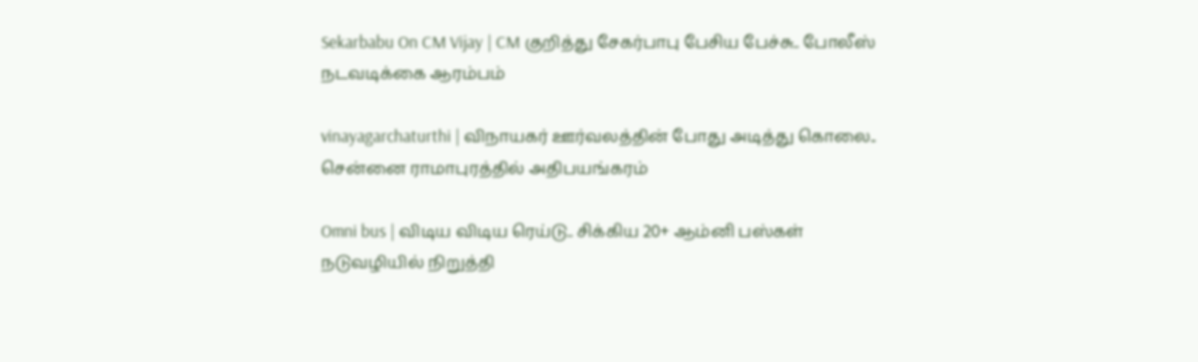Sekarbabu On CM Vijay | CM குறித்து சேகர்பாபு பேசிய பேச்சு.. போலீஸ் நடவடிக்கை ஆரம்பம்

vinayagarchaturthi | விநாயகர் ஊர்வலத்தின் போது அடித்து கொலை.. சென்னை ராமாபுரத்தில் அதிபயங்கரம்

Omni bus | விடிய விடிய ரெய்டு.. சிக்கிய 20+ ஆம்னி பஸ்கள் நடுவழியில் நிறுத்தி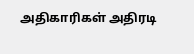அதிகாரிகள் அதிரடி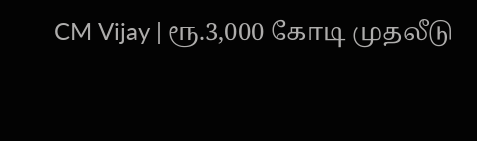CM Vijay | ரூ.3,000 கோடி முதலீடு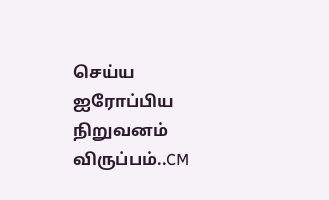செய்ய ஐரோப்பிய நிறுவனம் விருப்பம்..CM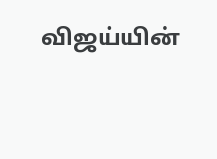விஜய்யின்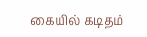கையில் கடிதம்